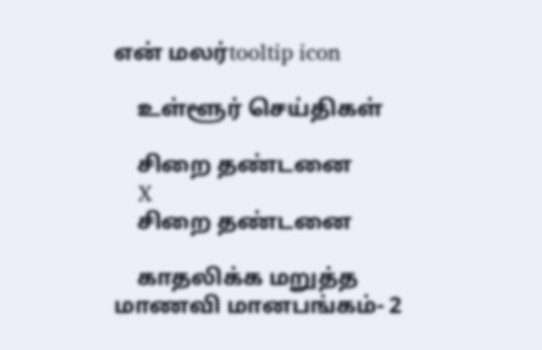என் மலர்tooltip icon

    உள்ளூர் செய்திகள்

    சிறை தண்டனை
    X
    சிறை தண்டனை

    காதலிக்க மறுத்த மாணவி மானபங்கம்- 2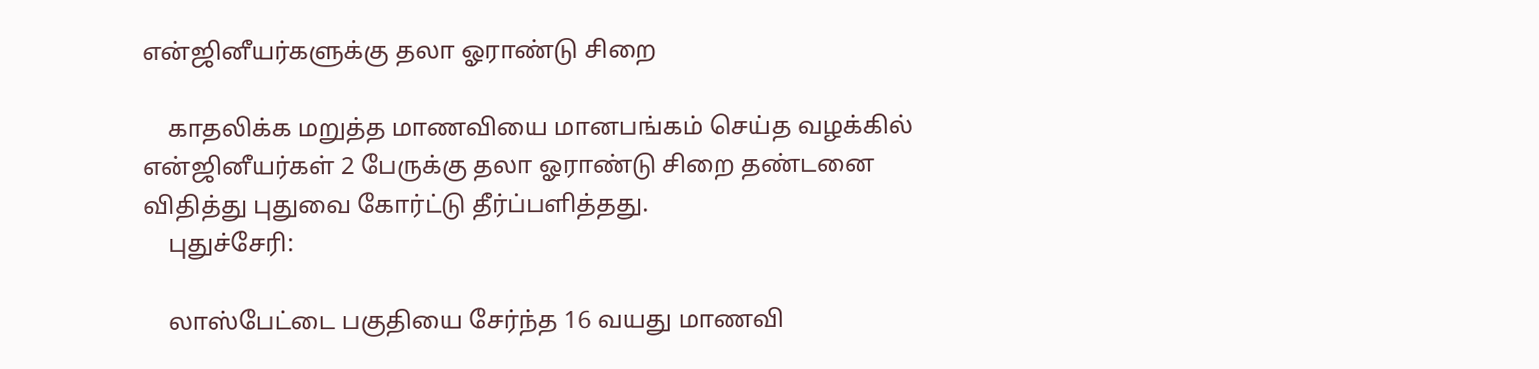என்ஜினீயர்களுக்கு தலா ஓராண்டு சிறை

    காதலிக்க மறுத்த மாணவியை மானபங்கம் செய்த வழக்கில் என்ஜினீயர்கள் 2 பேருக்கு தலா ஓராண்டு சிறை தண்டனை விதித்து புதுவை கோர்ட்டு தீர்ப்பளித்தது.
    புதுச்சேரி:

    லாஸ்பேட்டை பகுதியை சேர்ந்த 16 வயது மாணவி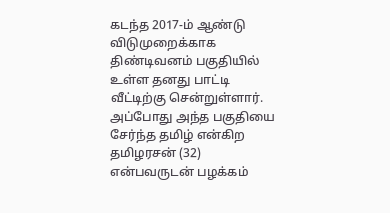கடந்த 2017-ம் ஆண்டு விடுமுறைக்காக திண்டிவனம் பகுதியில் உள்ள தனது பாட்டி வீட்டிற்கு சென்றுள்ளார். அப்போது அந்த பகுதியை சேர்ந்த தமிழ் என்கிற தமிழரசன் (32) என்பவருடன் பழக்கம்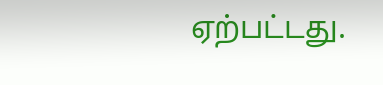ஏற்பட்டது.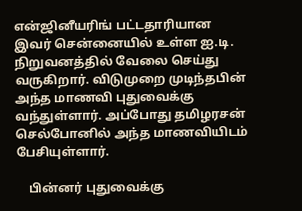என்ஜினீயரிங் பட்டதாரியான இவர் சென்னையில் உள்ள ஐ.டி. நிறுவனத்தில் வேலை செய்து வருகிறார். விடுமுறை முடிந்தபின் அந்த மாணவி புதுவைக்கு வந்துள்ளார். அப்போது தமிழரசன் செல்போனில் அந்த மாணவியிடம் பேசியுள்ளார்.

    பின்னர் புதுவைக்கு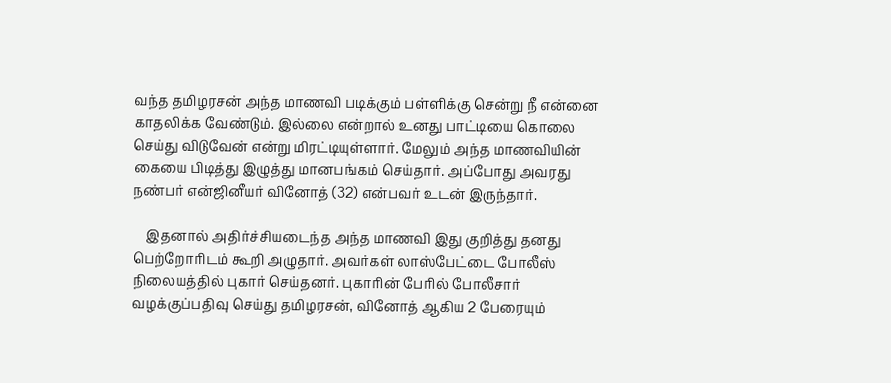வந்த தமிழரசன் அந்த மாணவி படிக்கும் பள்ளிக்கு சென்று நீ என்னை காதலிக்க வேண்டும். இல்லை என்றால் உனது பாட்டியை கொலை செய்து விடுவேன் என்று மிரட்டியுள்ளார். மேலும் அந்த மாணவியின் கையை பிடித்து இழுத்து மானபங்கம் செய்தார். அப்போது அவரது நண்பர் என்ஜினீயர் வினோத் (32) என்பவர் உடன் இருந்தார்.

    இதனால் அதிர்ச்சியடைந்த அந்த மாணவி இது குறித்து தனது பெற்றோரிடம் கூறி அழுதார். அவர்கள் லாஸ்பேட்டை போலீஸ் நிலையத்தில் புகார் செய்தனர். புகாரின் பேரில் போலீசார் வழக்குப்பதிவு செய்து தமிழரசன், வினோத் ஆகிய 2 பேரையும்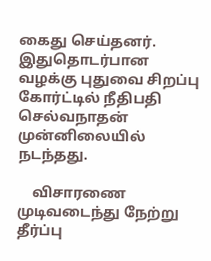கைது செய்தனர். இதுதொடர்பான வழக்கு புதுவை சிறப்பு கோர்ட்டில் நீதிபதி செல்வநாதன் முன்னிலையில் நடந்தது.

    விசாரணை முடிவடைந்து நேற்று தீர்ப்பு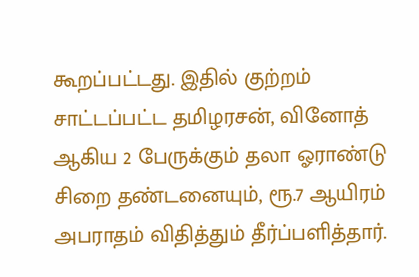கூறப்பட்டது. இதில் குற்றம் சாட்டப்பட்ட தமிழரசன், வினோத் ஆகிய 2 பேருக்கும் தலா ஓராண்டு சிறை தண்டனையும், ரூ.7 ஆயிரம் அபராதம் விதித்தும் தீர்ப்பளித்தார்.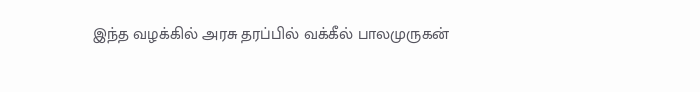இந்த வழக்கில் அரசு தரப்பில் வக்கீல் பாலமுருகன்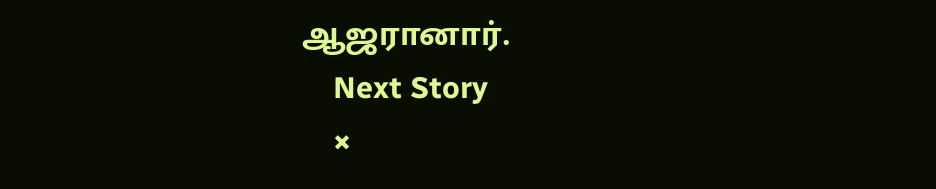ஆஜரானார்.
    Next Story
    ×